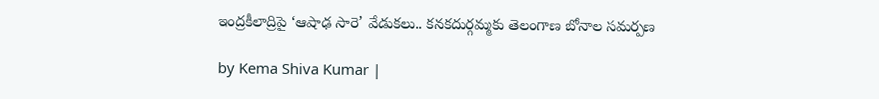ఇంద్రకీలాద్రిపై ‘ఆషాఢ సారె’ వేడుకలు.. కనకదుర్గమ్మకు తెలంగాణ బోనాల సమర్పణ

by Kema Shiva Kumar |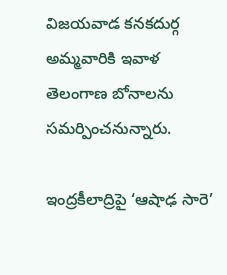విజయవాడ కనకదుర్గ అమ్మవారికి ఇవాళ తెలంగాణ బోనాలను సమర్పించనున్నారు.

ఇంద్రకీలాద్రిపై ‘ఆషాఢ సారె’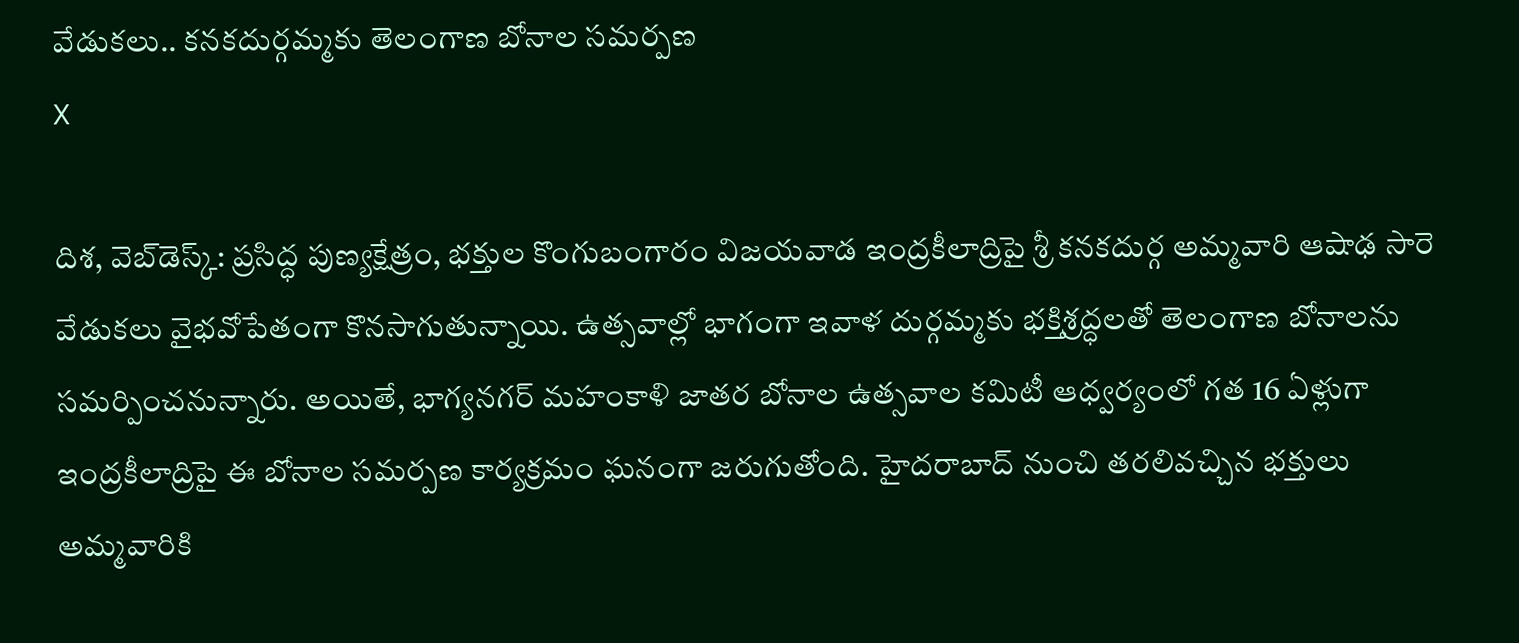వేడుకలు.. కనకదుర్గమ్మకు తెలంగాణ బోనాల సమర్పణ
X

దిశ, వెబ్‌డెస్క్: ప్రసిద్ధ పుణ్యక్షేత్రం, భక్తుల కొంగుబంగారం విజయవాడ ఇంద్రకీలాద్రిపై శ్రీ కనకదుర్గ అమ్మవారి ఆషాఢ సారె వేడుకలు వైభవోపేతంగా కొనసాగుతున్నాయి. ఉత్సవాల్లో భాగంగా ఇవాళ దుర్గమ్మకు భక్తిశ్రద్ధలతో తెలంగాణ బోనాలను సమర్పించనున్నారు. అయితే, భాగ్యనగర్ మహంకాళి జాతర బోనాల ఉత్సవాల కమిటీ ఆధ్వర్యంలో గత 16 ఏళ్లుగా ఇంద్రకీలాద్రిపై ఈ బోనాల సమర్పణ కార్యక్రమం ఘనంగా జరుగుతోంది. హైదరాబాద్ నుంచి తరలివచ్చిన భక్తులు అమ్మవారికి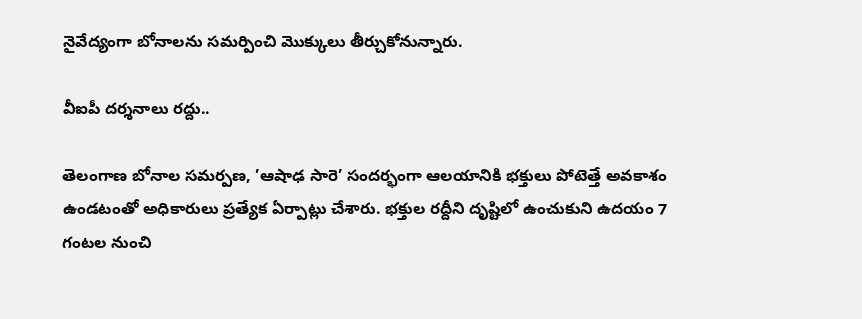నైవేద్యంగా బోనాలను సమర్పించి మొక్కులు తీర్చుకోనున్నారు.

వీఐపీ దర్శనాలు రద్దు..

తెలంగాణ బోనాల సమర్పణ, ’ఆషాఢ సారె’ సందర్భంగా ఆలయానికి భక్తులు పోటెత్తే అవకాశం ఉండటంతో అధికారులు ప్రత్యేక ఏర్పాట్లు చేశారు. భక్తుల రద్దీని దృష్టిలో ఉంచుకుని ఉదయం 7 గంటల నుంచి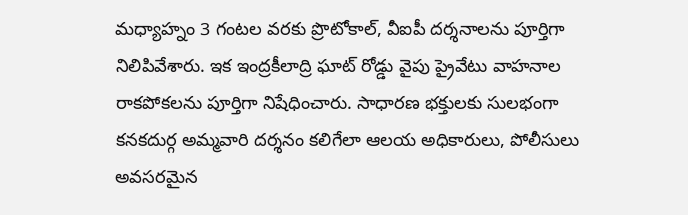మధ్యాహ్నం 3 గంటల వరకు ప్రొటోకాల్, వీఐపీ దర్శనాలను పూర్తిగా నిలిపివేశారు. ఇక ఇంద్రకీలాద్రి ఘాట్ రోడ్డు వైపు ప్రైవేటు వాహనాల రాకపోకలను పూర్తిగా నిషేధించారు. సాధారణ భక్తులకు సులభంగా కనకదుర్గ అమ్మవారి దర్శనం కలిగేలా ఆలయ అధికారులు, పోలీసులు అవసరమైన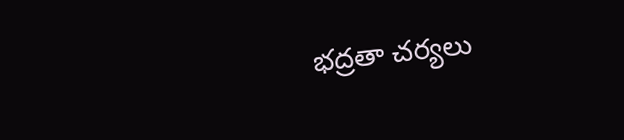భద్రతా చర్యలు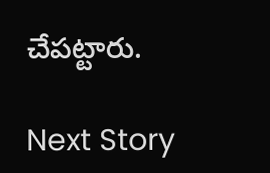చేపట్టారు.

Next Story